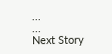...
...
Next Story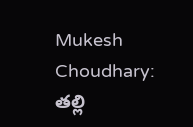Mukesh Choudhary: తల్లి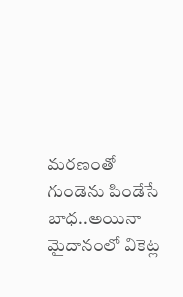మరణంతో గుండెను పిండేసే బాధ..అయినా మైదానంలో వికెట్ల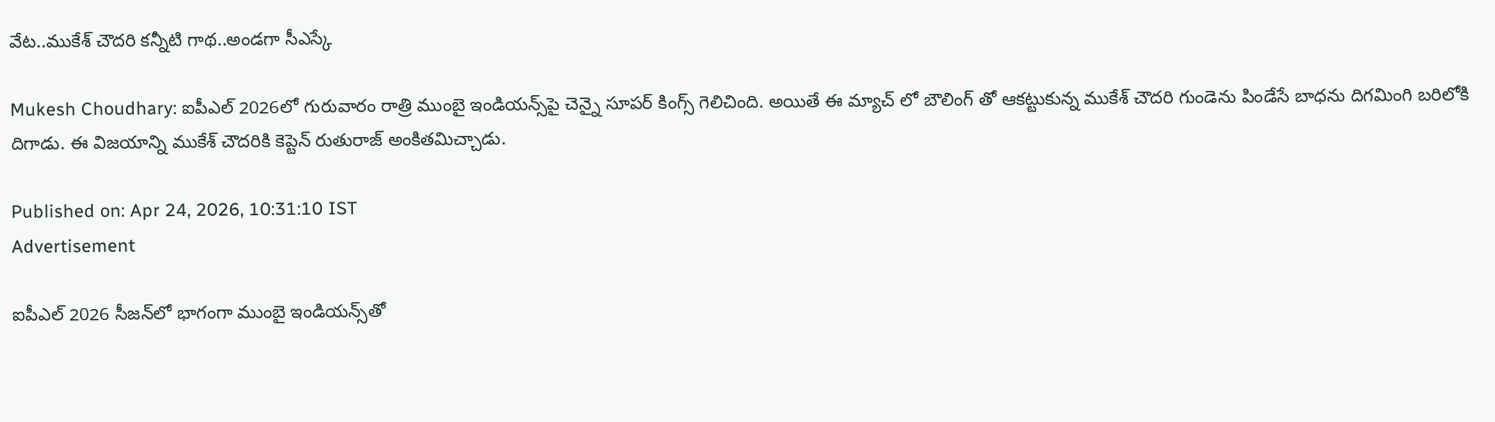వేట..ముకేశ్ చౌదరి కన్నీటి గాథ..అండగా సీఎస్కే

Mukesh Choudhary: ఐపీఎల్ 2026లో గురువారం రాత్రి ముంబై ఇండియన్స్‌పై చెన్నై సూపర్ కింగ్స్ గెలిచింది. అయితే ఈ మ్యాచ్ లో బౌలింగ్ తో ఆకట్టుకున్న ముకేశ్ చౌదరి గుండెను పిండేసే బాధను దిగమింగి బరిలోకి దిగాడు. ఈ విజయాన్ని ముకేశ్ చౌదరికి కెప్టెన్ రుతురాజ్ అంకితమిచ్చాడు.

Published on: Apr 24, 2026, 10:31:10 IST
Advertisement

ఐపీఎల్ 2026 సీజన్‌లో భాగంగా ముంబై ఇండియన్స్‌తో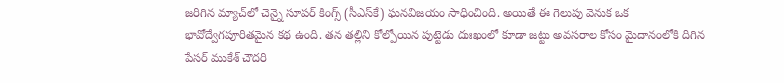జరిగిన మ్యాచ్‌లో చెన్నై సూపర్ కింగ్స్ (సీఎస్‌కే) ఘనవిజయం సాధించింది. అయితే ఈ గెలుపు వెనుక ఒక భావోద్వేగపూరితమైన కథ ఉంది. తన తల్లిని కోల్పోయిన పుట్టెడు దుఃఖంలో కూడా జట్టు అవసరాల కోసం మైదానంలోకి దిగిన పేసర్ ముకేశ్ చౌదరి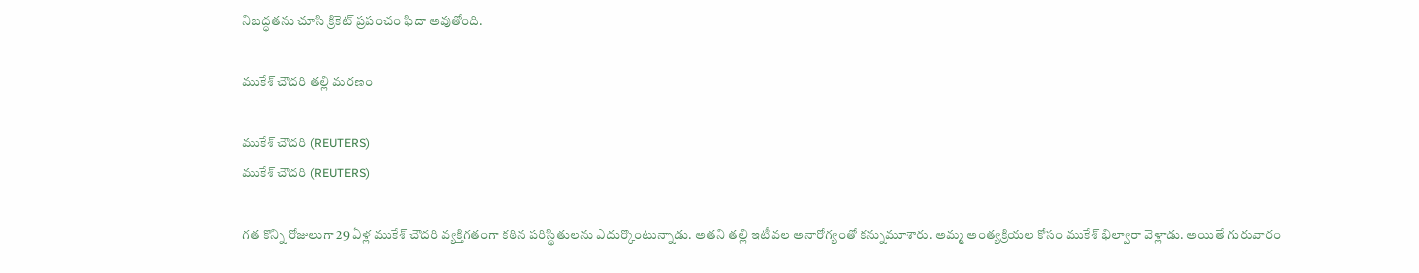నిబద్ధతను చూసి క్రికెట్ ప్రపంచం ఫిదా అవుతోంది.

ముకేశ్ చౌదరి తల్లి మరణం

ముకేశ్ చౌదరి (REUTERS)
ముకేశ్ చౌదరి (REUTERS)

గత కొన్ని రోజులుగా 29 ఏళ్ల ముకేశ్ చౌదరి వ్యక్తిగతంగా కఠిన పరిస్థితులను ఎదుర్కొంటున్నాడు. అతని తల్లి ఇటీవల అనారోగ్యంతో కన్నుమూశారు. అమ్మ అంత్యక్రియల కోసం ముకేశ్ భిల్వారా వెళ్లాడు. అయితే గురువారం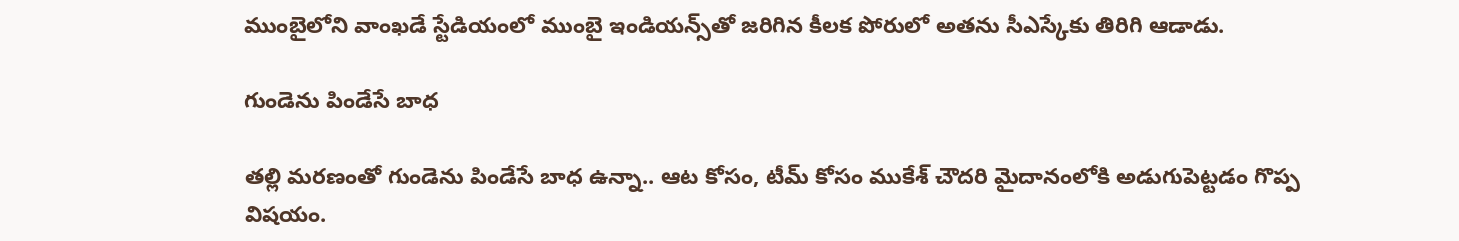ముంబైలోని వాంఖడే స్టేడియంలో ముంబై ఇండియన్స్‌తో జరిగిన కీలక పోరులో అతను సీఎస్కేకు తిరిగి ఆడాడు.

గుండెను పిండేసే బాధ

తల్లి మరణంతో గుండెను పిండేసే బాధ ఉన్నా.. ఆట కోసం, టీమ్ కోసం ముకేశ్ చౌదరి మైదానంలోకి అడుగుపెట్టడం గొప్ప విషయం.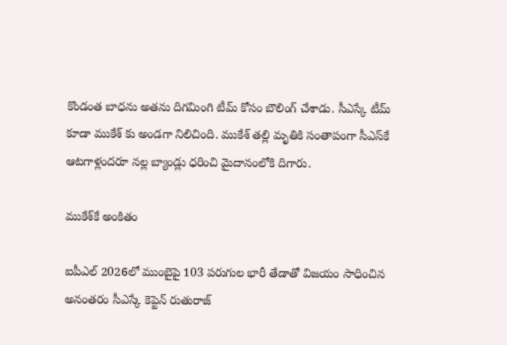కొండంత బాధను అతను దిగమింగి టీమ్ కోసం బౌలింగ్ చేశాడు. సీఎస్కే టీమ్ కూడా ముకేశ్ కు అండగా నిలిచింది. ముకేశ్ తల్లి మృతికి సంతాపంగా సీఎస్‌కే ఆటగాళ్లందరూ నల్ల బ్యాండ్లు ధరించి మైదానంలోకి దిగారు.

ముకేశ్‌కే అంకితం

ఐపీఎల్ 2026లో ముంబైపై 103 పరుగుల భారీ తేడాతో విజయం సాధించిన అనంతరం సీఎస్కే కెప్టెన్ రుతురాజ్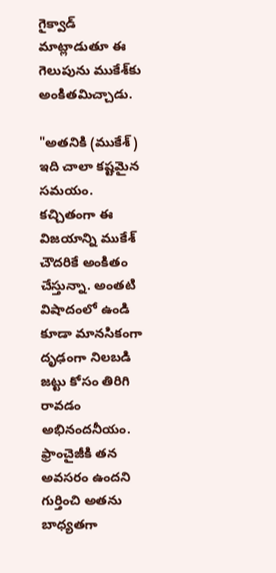గైక్వాడ్ మాట్లాడుతూ ఈ గెలుపును ముకేశ్‌కు అంకితమిచ్చాడు.

"అతనికి (ముకేశ్) ఇది చాలా కష్టమైన సమయం. కచ్చితంగా ఈ విజయాన్ని ముకేశ్ చౌదరికే అంకితం చేస్తున్నా. అంతటి విషాదంలో ఉండి కూడా మానసికంగా దృఢంగా నిలబడి జట్టు కోసం తిరిగి రావడం అభినందనీయం. ఫ్రాంచైజీకి తన అవసరం ఉందని గుర్తించి అతను బాధ్యతగా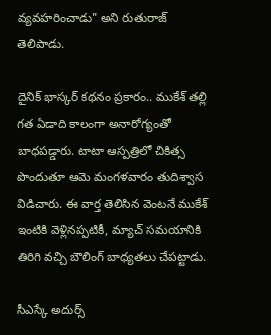వ్యవహరించాడు" అని రుతురాజ్ తెలిపాడు.

దైనిక్ భాస్కర్ కథనం ప్రకారం.. ముకేశ్ తల్లి గత ఏడాది కాలంగా అనారోగ్యంతో బాధపడ్డారు. టాటా ఆస్పత్రిలో చికిత్స పొందుతూ ఆమె మంగళవారం తుదిశ్వాస విడిచారు. ఈ వార్త తెలిసిన వెంటనే ముకేశ్ ఇంటికి వెళ్లినప్పటికీ, మ్యాచ్ సమయానికి తిరిగి వచ్చి బౌలింగ్ బాధ్యతలు చేపట్టాడు.

సీఎస్కే అదుర్స్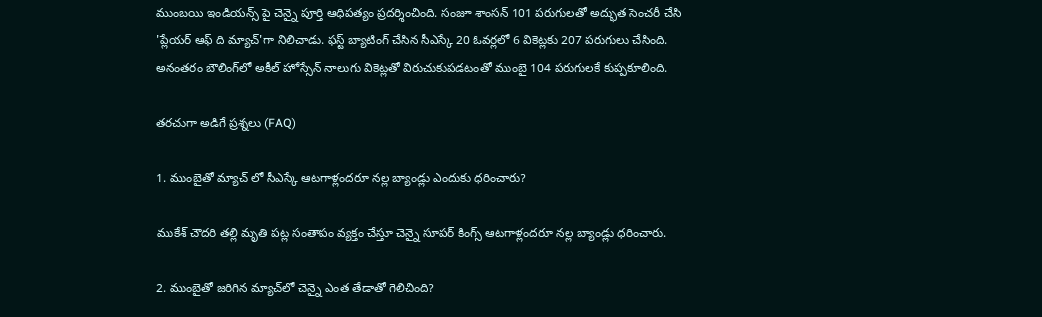ముంబయి ఇండియన్స్ పై చెన్నై పూర్తి ఆధిపత్యం ప్రదర్శించింది. సంజూ శాంసన్ 101 పరుగులతో అద్భుత సెంచరీ చేసి 'ప్లేయర్ ఆఫ్ ది మ్యాచ్'గా నిలిచాడు. ఫస్ట్ బ్యాటింగ్ చేసిన సీఎస్కే 20 ఓవర్లలో 6 వికెట్లకు 207 పరుగులు చేసింది. అనంతరం బౌలింగ్‌లో అకీల్ హోస్సేన్ నాలుగు వికెట్లతో విరుచుకుపడటంతో ముంబై 104 పరుగులకే కుప్పకూలింది.

తరచుగా అడిగే ప్రశ్నలు (FAQ)

1. ముంబైతో మ్యాచ్ లో సీఎస్కే ఆటగాళ్లందరూ నల్ల బ్యాండ్లు ఎందుకు ధరించారు?

ముకేశ్ చౌదరి తల్లి మృతి పట్ల సంతాపం వ్యక్తం చేస్తూ చెన్నై సూపర్ కింగ్స్ ఆటగాళ్లందరూ నల్ల బ్యాండ్లు ధరించారు.

2. ముంబైతో జరిగిన మ్యాచ్‌లో చెన్నై ఎంత తేడాతో గెలిచింది?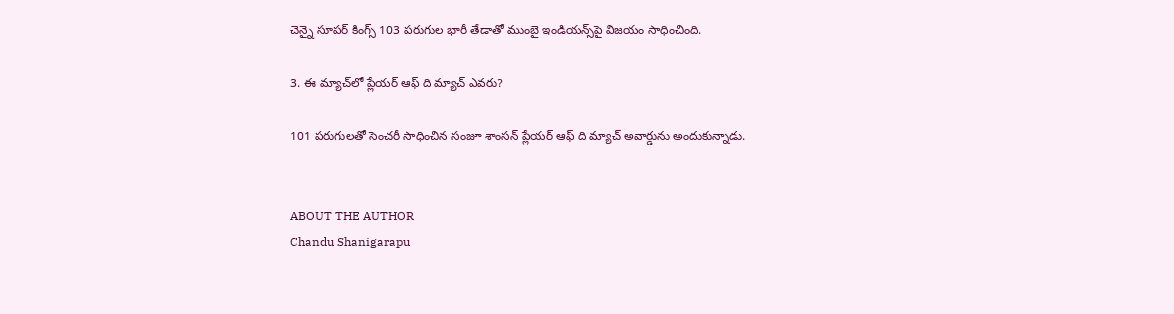చెన్నై సూపర్ కింగ్స్ 103 పరుగుల భారీ తేడాతో ముంబై ఇండియన్స్‌పై విజయం సాధించింది.

3. ఈ మ్యాచ్‌లో ప్లేయర్ ఆఫ్ ది మ్యాచ్ ఎవరు?

101 పరుగులతో సెంచరీ సాధించిన సంజూ శాంసన్ ప్లేయర్ ఆఫ్ ది మ్యాచ్ అవార్డును అందుకున్నాడు.


ABOUT THE AUTHOR
Chandu Shanigarapu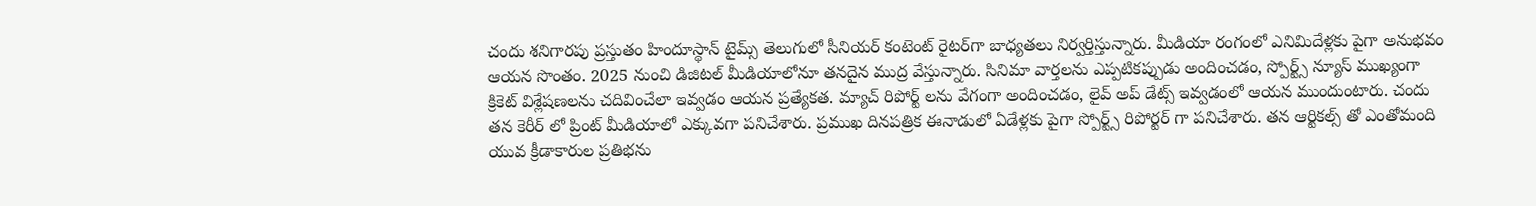చందు శనిగారపు ప్రస్తుతం హిందూస్థాన్ టైమ్స్ తెలుగులో సీనియర్ కంటెంట్ రైట‌ర్‌గా బాధ్యతలు నిర్వర్తిస్తున్నారు. మీడియా రంగంలో ఎనిమిదేళ్లకు పైగా అనుభవం ఆయన సొంతం. 2025 నుంచి డిజిటల్ మీడియాలోనూ తనదైన ముద్ర వేస్తున్నారు. సినిమా వార్తలను ఎప్పటికప్పుడు అందించడం, స్పోర్ట్స్ న్యూస్ ముఖ్యంగా క్రికెట్ విశ్లేషణలను చదివించేలా ఇవ్వడం ఆయన ప్రత్యేకత. మ్యాచ్ రిపోర్ట్ లను వేగంగా అందించడం, లైవ్ అప్ డేట్స్ ఇవ్వడంలో ఆయన ముందుంటారు. చందు తన కెరీర్ లో ప్రింట్ మీడియాలో ఎక్కువగా పనిచేశారు. ప్రముఖ దినపత్రిక ఈనాడులో ఏడేళ్లకు పైగా స్పోర్ట్స్ రిపోర్టర్ గా పనిచేశారు. తన ఆర్టికల్స్ తో ఎంతోమంది యువ క్రీడాకారుల ప్రతిభను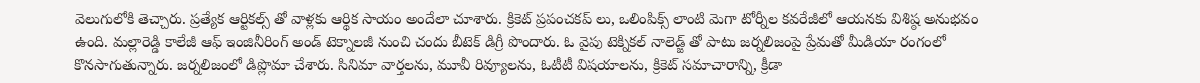వెలుగులోకి తెచ్చారు. ప్రత్యేక ఆర్టికల్స్ తో వాళ్లకు ఆర్థిక సాయం అందేలా చూశారు. క్రికెట్ ప్రపంచకప్ లు, ఒలింపిక్స్ లాంటి మెగా టోర్నీల కవరేజీలో ఆయనకు విశిష్ఠ అనుభవం ఉంది. మల్లారెడ్డి కాలేజీ ఆఫ్ ఇంజినీరింగ్ అండ్ టెక్నాలజీ నుంచి చందు బీటెక్ డిగ్రీ పొందారు. ఓ వైపు టెక్నికల్ నాలెడ్జ్ తో పాటు జర్నలిజంపై ప్రేమతో మీడియా రంగంలో కొనసాగుతున్నారు. జర్నలిజంలో డిప్లొమా చేశారు. సినిమా వార్తలను, మూవీ రివ్యూలను, ఓటీటీ విషయాలను, క్రికెట్ సమాచారాన్ని, క్రీడా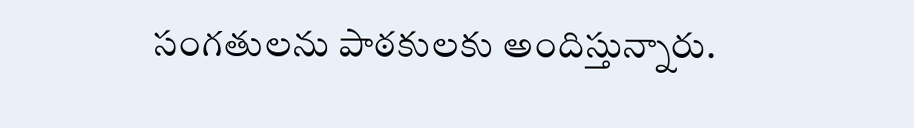సంగతులను పాఠకులకు అందిస్తున్నారు.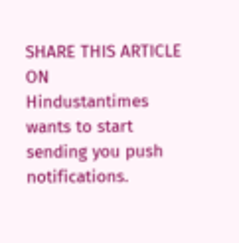SHARE THIS ARTICLE ON
Hindustantimes wants to start sending you push notifications.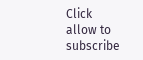Click allow to subscribe